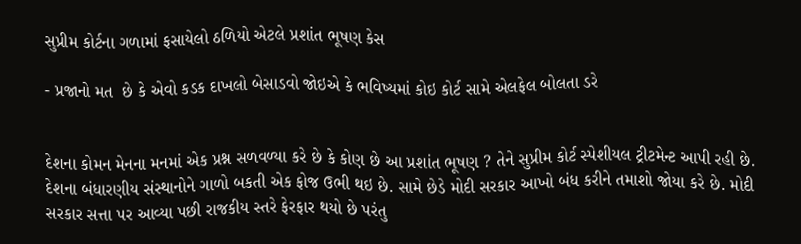સુપ્રીમ કોર્ટના ગળામાં ફસાયેલો ઠળિયો એટલે પ્રશાંત ભૂષણ કેસ

- પ્રજાનો મત  છે કે એવો કડક દાખલો બેસાડવો જોઇએ કે ભવિષ્યમાં કોઇ કોર્ટ સામે એલફેલ બોલતા ડરે


દેશના કોમન મેનના મનમાં એક પ્રશ્ન સળવળ્યા કરે છે કે કોણ છે આ પ્રશાંત ભૂષણ ? તેને સુપ્રીમ કોર્ટ સ્પેશીયલ ટ્રીટમેન્ટ આપી રહી છે. દેશના બંધારણીય સંસ્થાનોને ગાળો બકતી એક ફોજ ઉભી થઇ છે. સામે છેડે મોદી સરકાર આખો બંધ કરીને તમાશો જોયા કરે છે. મોદી સરકાર સત્તા પર આવ્યા પછી રાજકીય સ્તરે ફેરફાર થયો છે પરંતુ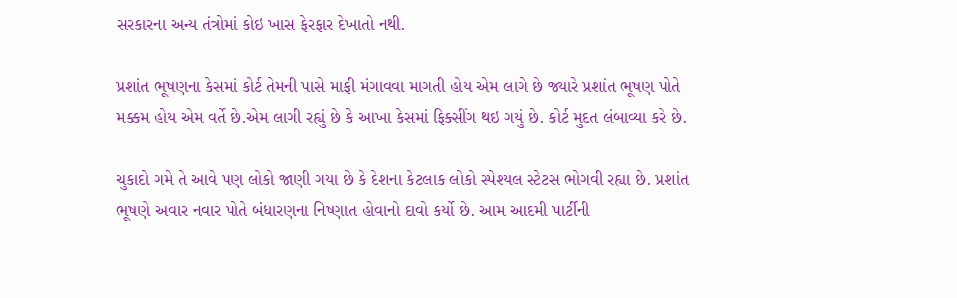સરકારના અન્ય તંત્રોમાં કોઇ ખાસ ફેરફાર દેખાતો નથી.

પ્રશાંત ભૂષણના કેસમાં કોર્ટ તેમની પાસે માફી મંગાવવા માગતી હોય એમ લાગે છે જ્યારે પ્રશાંત ભૂષણ પોતે મક્કમ હોય એમ વર્તે છે.એમ લાગી રહ્યું છે કે આખા કેસમાં ફિક્સીંગ થઇ ગયું છે. કોર્ટ મુદત લંબાવ્યા કરે છે.

ચુકાદો ગમે તે આવે પણ લોકો જાણી ગયા છે કે દેશના કેટલાક લોકો સ્પેશ્યલ સ્ટેટસ ભોગવી રહ્યા છે. પ્રશાંત ભૂષણે અવાર નવાર પોતે બંધારણના નિષ્ણાત હોવાનો દાવો કર્યો છે. આમ આદમી પાર્ટીની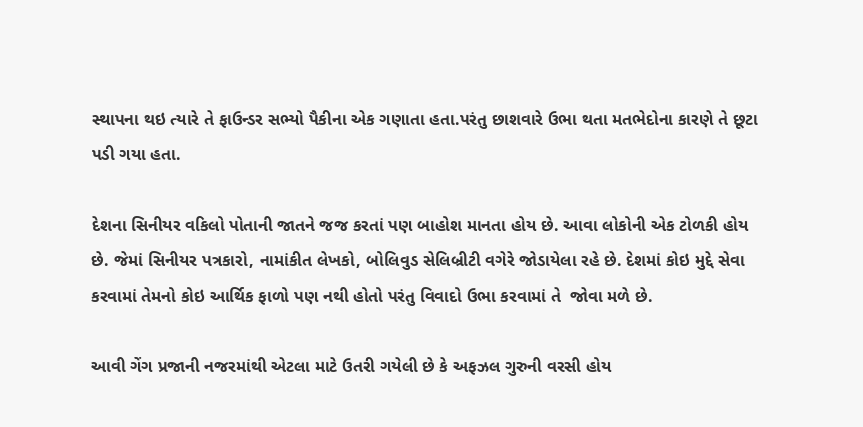સ્થાપના થઇ ત્યારે તે ફાઉન્ડર સભ્યો પૈકીના એક ગણાતા હતા.પરંતુ છાશવારે ઉભા થતા મતભેદોના કારણે તે છૂટા પડી ગયા હતા.

દેશના સિનીયર વકિલો પોતાની જાતને જજ કરતાં પણ બાહોશ માનતા હોય છે. આવા લોકોની એક ટોળકી હોય છે. જેમાં સિનીયર પત્રકારો, નામાંકીત લેખકો, બોલિવુડ સેલિબ્રીટી વગેરે જોડાયેલા રહે છે. દેશમાં કોઇ મુદ્દે સેવા કરવામાં તેમનો કોઇ આર્થિક ફાળો પણ નથી હોતો પરંતુ વિવાદો ઉભા કરવામાં તે  જોવા મળે છે.

આવી ગેંગ પ્રજાની નજરમાંથી એટલા માટે ઉતરી ગયેલી છે કે અફઝલ ગુરુની વરસી હોય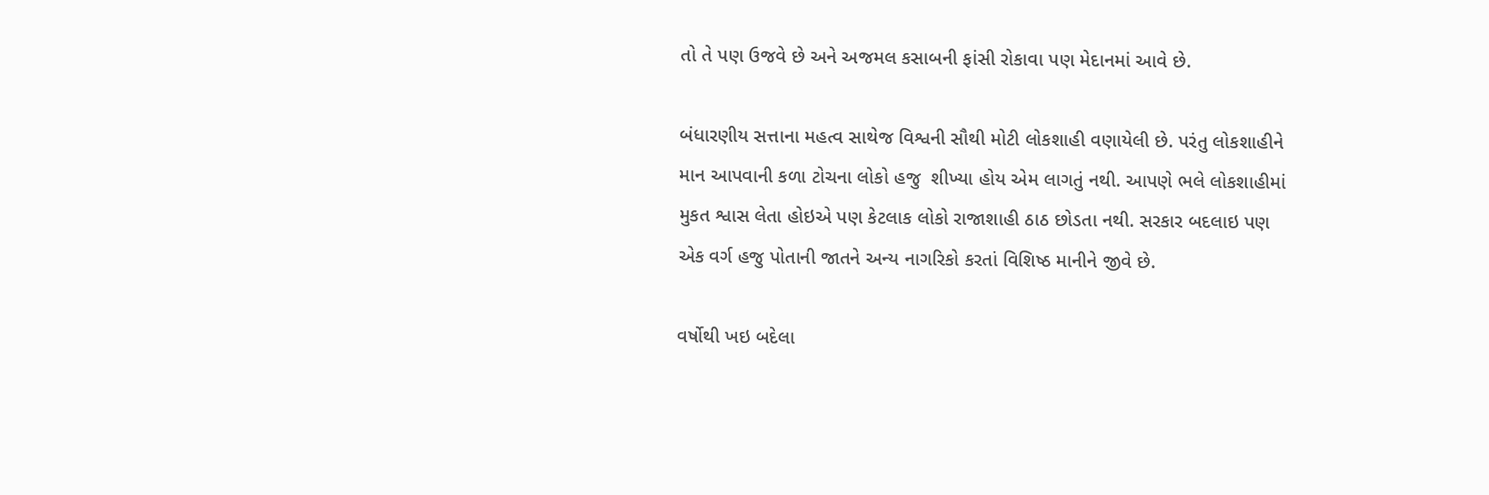તો તે પણ ઉજવે છે અને અજમલ કસાબની ફાંસી રોકાવા પણ મેદાનમાં આવે છે.

બંધારણીય સત્તાના મહત્વ સાથેજ વિશ્વની સૌથી મોટી લોકશાહી વણાયેલી છે. પરંતુ લોકશાહીને માન આપવાની કળા ટોચના લોકો હજુ  શીખ્યા હોય એમ લાગતું નથી. આપણે ભલે લોકશાહીમાં મુકત શ્વાસ લેતા હોઇએ પણ કેટલાક લોકો રાજાશાહી ઠાઠ છોડતા નથી. સરકાર બદલાઇ પણ એક વર્ગ હજુ પોતાની જાતને અન્ય નાગરિકો કરતાં વિશિષ્ઠ માનીને જીવે છે.

વર્ષોથી ખઇ બદેલા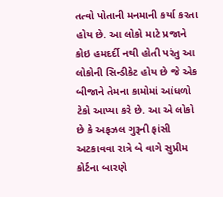તત્વો પોતાની મનમાની કર્યા કરતા હોય છે. આ લોકો માટે પ્રજાને કોઇ હમદર્દી નથી હોતી પરંતુ આ લોકોની સિન્ડીકેટ હોય છે જે એક બીજાને તેમના કામોમાં આંધળો ટેકો આપ્યા કરે છે. આ એ લોકો છે કે અફઝલ ગુરૂની ફાંસી અટકાવવા રાત્રે બે વાગે સુપ્રીમ કોર્ટના બારણે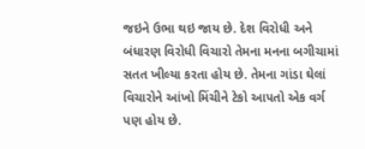જઇને ઉભા થઇ જાય છે. દેશ વિરોધી અને બંધારણ વિરોધી વિચારો તેમના મનના બગીચામાં સતત ખીલ્યા કરતા હોય છે. તેમના ગાંડા ઘેલાં વિચારોને આંખો મિંચીને ટેકો આપતો એક વર્ગ પણ હોય છે.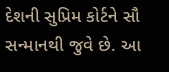દેશની સુપ્રિમ કોર્ટને સૌ સન્માનથી જુવે છે. આ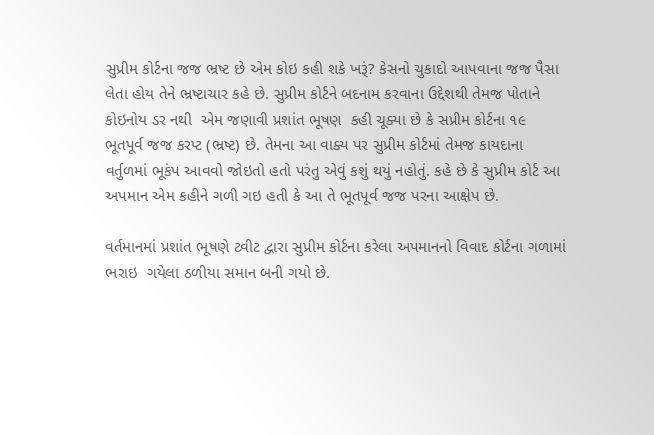સુપ્રીમ કોર્ટના જજ ભ્રષ્ટ છે એમ કોઇ કહી શકે ખરૂં? કેસનો ચુકાદો આપવાના જજ પૈસા લેતા હોય તેને ભ્રષ્ટાચાર કહે છે. સુપ્રીમ કોર્ટને બદનામ કરવાના ઉદ્દેશથી તેમજ પોતાને કોઇનોય ડર નથી  એમ જણાવી પ્રશાંત ભૂષણ  કહી ચૂક્યા છે કે સપ્રીમ કોર્ટના ૧૯ ભૂતપૂર્વ જજ કરપ્ટ (ભ્રષ્ટ) છે. તેમના આ વાક્ય પર સુપ્રીમ કોર્ટમાં તેમજ કાયદાના વર્તુળમાં ભૂકંપ આવવો જોઇતો હતો પરંતુ એવું કશું થયું નહોતું. કહે છે કે સુપ્રીમ કોર્ટ આ અપમાન એમ કહીને ગળી ગઇ હતી કે આ તે ભૂતપૂર્વ જજ પરના આક્ષેપ છે.

વર્તમાનમાં પ્રશાંત ભૂષણે ટ્વીટ દ્વારા સુપ્રીમ કોર્ટના કરેલા અપમાનનો વિવાદ કોર્ટના ગળામાં ભરાઇ  ગયેલા ઠળીયા સમાન બની ગયો છે.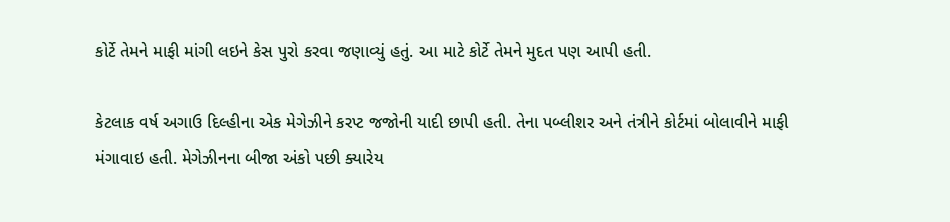કોર્ટે તેમને માફી માંગી લઇને કેસ પુરો કરવા જણાવ્યું હતું. આ માટે કોર્ટે તેમને મુદત પણ આપી હતી.

કેટલાક વર્ષ અગાઉ દિલ્હીના એક મેગેઝીને કરપ્ટ જજોની યાદી છાપી હતી. તેના પબ્લીશર અને તંત્રીને કોર્ટમાં બોલાવીને માફી મંગાવાઇ હતી. મેગેઝીનના બીજા અંકો પછી ક્યારેય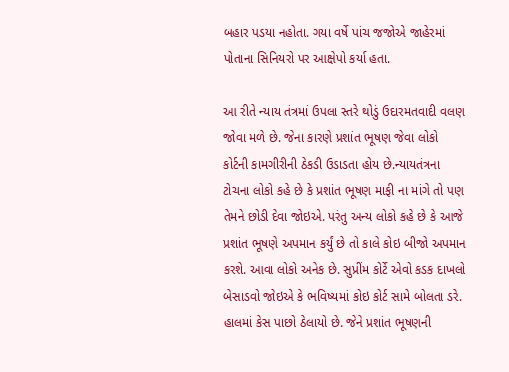બહાર પડયા નહોતા. ગયા વર્ષે પાંચ જજોએ જાહેરમાં પોતાના સિનિયરો પર આક્ષેપો કર્યા હતા.

આ રીતે ન્યાય તંત્રમાં ઉપલા સ્તરે થોડું ઉદારમતવાદી વલણ જોવા મળે છે. જેના કારણે પ્રશાંત ભૂષણ જેવા લોકો કોર્ટની કામગીરીની ઠેકડી ઉડાડતા હોય છે.ન્યાયતંત્રના ટોચના લોકો કહે છે કે પ્રશાંત ભૂષણ માફી ના માંગે તો પણ તેમને છોડી દેવા જોઇએ. પરંતુ અન્ય લોકો કહે છે કે આજે પ્રશાંત ભૂષણે અપમાન કર્યું છે તો કાલે કોઇ બીજો અપમાન કરશે. આવા લોકો અનેક છે. સુપ્રીંમ કોર્ટે એવો કડક દાખલો બેસાડવો જોઇએ કે ભવિષ્યમાં કોઇ કોર્ટ સામે બોલતા ડરે. હાલમાં કેસ પાછો ઠેલાયો છે. જેને પ્રશાંત ભૂષણની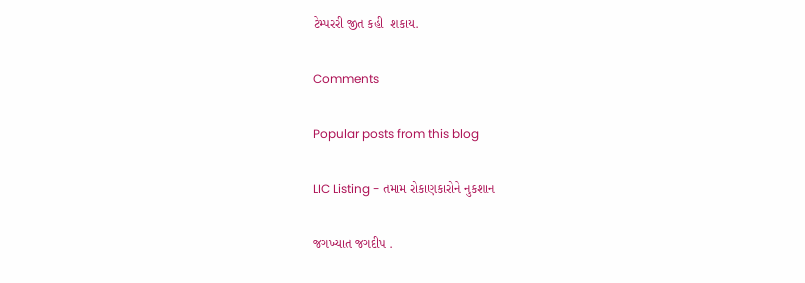ટેમ્પરરી જીત કહી  શકાય.

Comments

Popular posts from this blog

LIC Listing - તમામ રોકાણકારોને નુકશાન

જગખ્યાત જગદીપ .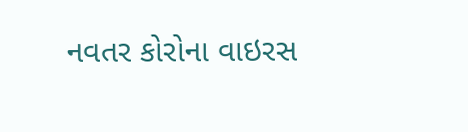નવતર કોરોના વાઇરસ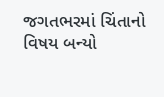જગતભરમાં ચિંતાનો વિષય બન્યો